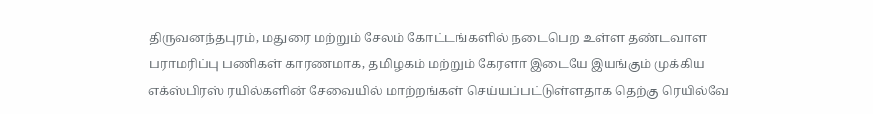திருவனந்தபுரம், மதுரை மற்றும் சேலம் கோட்டங்களில் நடைபெற உள்ள தண்டவாள பராமரிப்பு பணிகள் காரணமாக, தமிழகம் மற்றும் கேரளா இடையே இயங்கும் முக்கிய எக்ஸ்பிரஸ் ரயில்களின் சேவையில் மாற்றங்கள் செய்யப்பட்டுள்ளதாக தெற்கு ரெயில்வே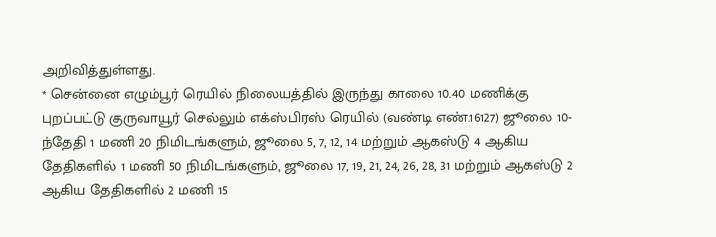அறிவித்துள்ளது.
* சென்னை எழும்பூர் ரெயில் நிலையத்தில் இருந்து காலை 10.40 மணிக்கு புறப்பட்டு குருவாயூர் செல்லும் எக்ஸ்பிரஸ் ரெயில் (வண்டி எண்.16127) ஜூலை 10-ந்தேதி 1 மணி 20 நிமிடங்களும், ஜூலை 5, 7, 12, 14 மற்றும் ஆகஸ்டு 4 ஆகிய தேதிகளில் 1 மணி 50 நிமிடங்களும், ஜூலை 17, 19, 21, 24, 26, 28, 31 மற்றும் ஆகஸ்டு 2 ஆகிய தேதிகளில் 2 மணி 15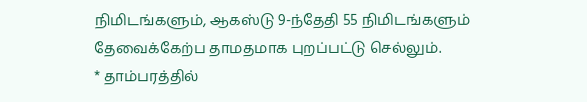நிமிடங்களும், ஆகஸ்டு 9-ந்தேதி 55 நிமிடங்களும் தேவைக்கேற்ப தாமதமாக புறப்பட்டு செல்லும்.
* தாம்பரத்தில்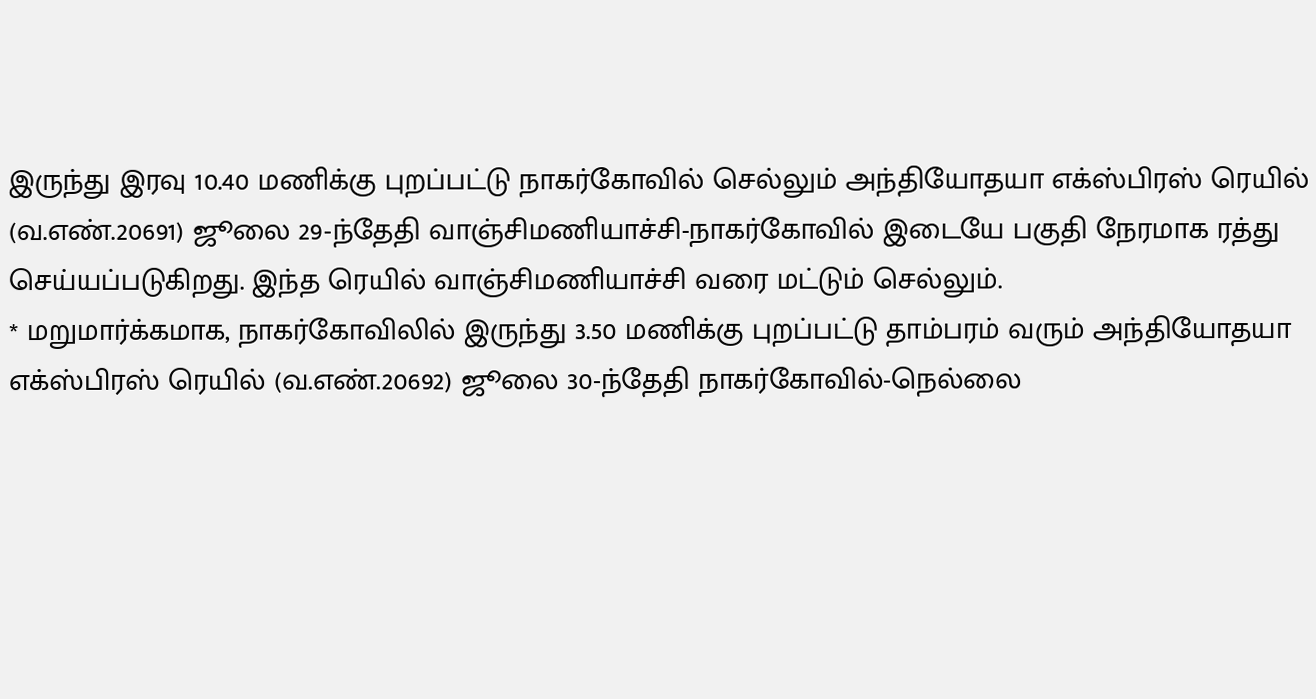இருந்து இரவு 10.40 மணிக்கு புறப்பட்டு நாகர்கோவில் செல்லும் அந்தியோதயா எக்ஸ்பிரஸ் ரெயில் (வ.எண்.20691) ஜூலை 29-ந்தேதி வாஞ்சிமணியாச்சி-நாகர்கோவில் இடையே பகுதி நேரமாக ரத்து செய்யப்படுகிறது. இந்த ரெயில் வாஞ்சிமணியாச்சி வரை மட்டும் செல்லும்.
* மறுமார்க்கமாக, நாகர்கோவிலில் இருந்து 3.50 மணிக்கு புறப்பட்டு தாம்பரம் வரும் அந்தியோதயா எக்ஸ்பிரஸ் ரெயில் (வ.எண்.20692) ஜூலை 30-ந்தேதி நாகர்கோவில்-நெல்லை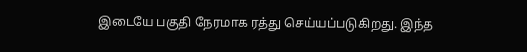இடையே பகுதி நேரமாக ரத்து செய்யப்படுகிறது. இந்த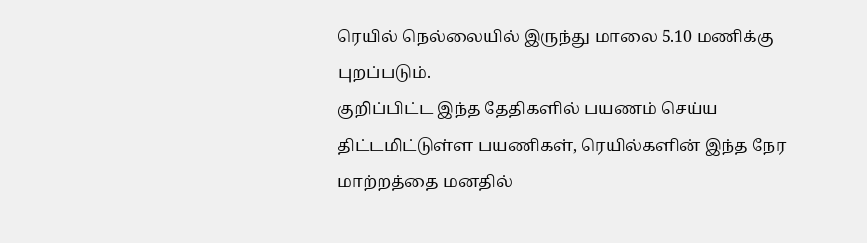ரெயில் நெல்லையில் இருந்து மாலை 5.10 மணிக்கு புறப்படும்.
குறிப்பிட்ட இந்த தேதிகளில் பயணம் செய்ய திட்டமிட்டுள்ள பயணிகள், ரெயில்களின் இந்த நேர மாற்றத்தை மனதில்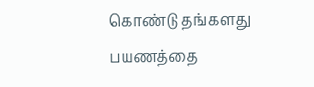கொண்டு தங்களது பயணத்தை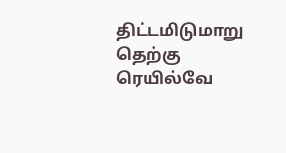திட்டமிடுமாறு தெற்கு ரெயில்வே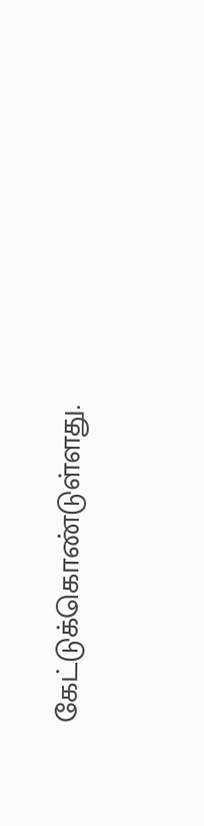கேட்டுக்கொண்டுள்ளது.